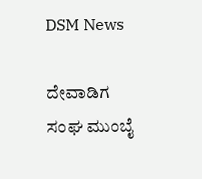DSM News

ದೇವಾಡಿಗ ಸಂಘ ಮುಂಬೈ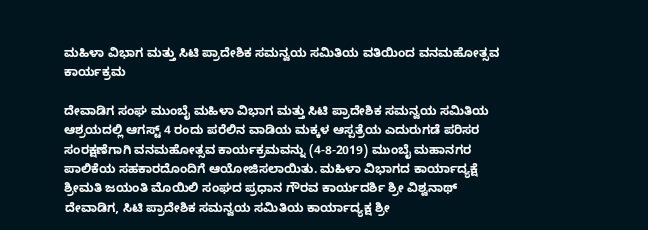ಮಹಿಳಾ ವಿಭಾಗ ಮತ್ತು ಸಿಟಿ ಪ್ರಾದೇಶಿಕ ಸಮನ್ವಯ ಸಮಿತಿಯ ವತಿಯಿಂದ ವನಮಹೋತ್ಸವ ಕಾರ್ಯಕ್ರಮ

ದೇವಾಡಿಗ ಸಂಘ ಮುಂಬೈ ಮಹಿಳಾ ವಿಭಾಗ ಮತ್ತು ಸಿಟಿ ಪ್ರಾದೇಶಿಕ ಸಮನ್ವಯ ಸಮಿತಿಯ ಆಶ್ರಯದಲ್ಲಿ ಆಗಸ್ಟ್ 4 ರಂದು ಪರೆಲಿನ ವಾಡಿಯ ಮಕ್ಕಳ ಆಸ್ಪತ್ರೆಯ ಎದುರುಗಡೆ ಪರಿಸರ ಸಂರಕ್ಷಣೆಗಾಗಿ ವನಮಹೋತ್ಸವ ಕಾರ್ಯಕ್ರಮವನ್ನು (4-8-2019) ಮುಂಬೈ ಮಹಾನಗರ ಪಾಲಿಕೆಯ ಸಹಕಾರದೊಂದಿಗೆ ಆಯೋಜಿಸಲಾಯಿತು. ಮಹಿಳಾ ವಿಭಾಗದ ಕಾರ್ಯಾದ್ಯಕ್ಷೆ ಶ್ರೀಮತಿ ಜಯಂತಿ ಮೊಯಿಲಿ ಸಂಘದ ಪ್ರಧಾನ ಗೌರವ ಕಾರ್ಯದರ್ಶಿ ಶ್ರೀ ವಿಶ್ವನಾಥ್ ದೇವಾಡಿಗ, ಸಿಟಿ ಪ್ರಾದೇಶಿಕ ಸಮನ್ವಯ ಸಮಿತಿಯ ಕಾರ್ಯಾದ್ಯಕ್ಷ ಶ್ರೀ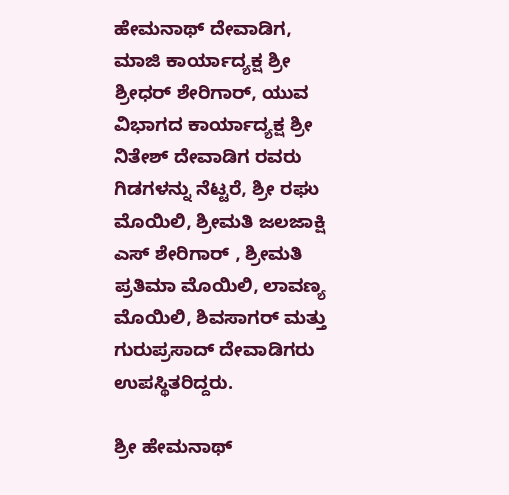ಹೇಮನಾಥ್ ದೇವಾಡಿಗ, ಮಾಜಿ ಕಾರ್ಯಾದ್ಯಕ್ಷ ಶ್ರೀ ಶ್ರೀಧರ್ ಶೇರಿಗಾರ್, ಯುವ ವಿಭಾಗದ ಕಾರ್ಯಾದ್ಯಕ್ಷ ಶ್ರೀ ನಿತೇಶ್ ದೇವಾಡಿಗ ರವರು ಗಿಡಗಳನ್ನು ನೆಟ್ಟರೆ, ಶ್ರೀ ರಘು ಮೊಯಿಲಿ, ಶ್ರೀಮತಿ ಜಲಜಾಕ್ಷಿ ಎಸ್ ಶೇರಿಗಾರ್ , ಶ್ರೀಮತಿ ಪ್ರತಿಮಾ ಮೊಯಿಲಿ, ಲಾವಣ್ಯ ಮೊಯಿಲಿ, ಶಿವಸಾಗರ್ ಮತ್ತು ಗುರುಪ್ರಸಾದ್ ದೇವಾಡಿಗರು ಉಪಸ್ಥಿತರಿದ್ದರು.

ಶ್ರೀ ಹೇಮನಾಥ್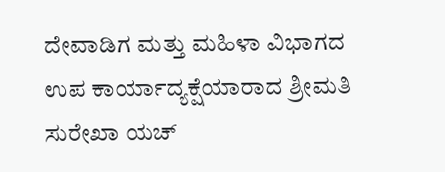ದೇವಾಡಿಗ ಮತ್ತು ಮಹಿಳಾ ವಿಭಾಗದ ಉಪ ಕಾರ್ಯಾದ್ಯಕ್ಷೆಯಾರಾದ ಶ್ರೀಮತಿ ಸುರೇಖಾ ಯಚ್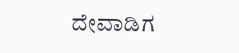ದೇವಾಡಿಗ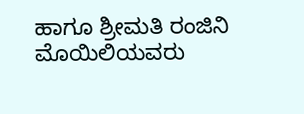ಹಾಗೂ ಶ್ರೀಮತಿ ರಂಜಿನಿ ಮೊಯಿಲಿಯವರು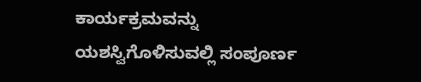ಕಾರ್ಯಕ್ರಮವನ್ನು ಯಶಸ್ವಿಗೊಳಿಸುವಲ್ಲಿ ಸಂಪೂರ್ಣ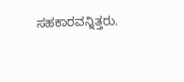ಸಹಕಾರವನ್ನಿತ್ತರು.